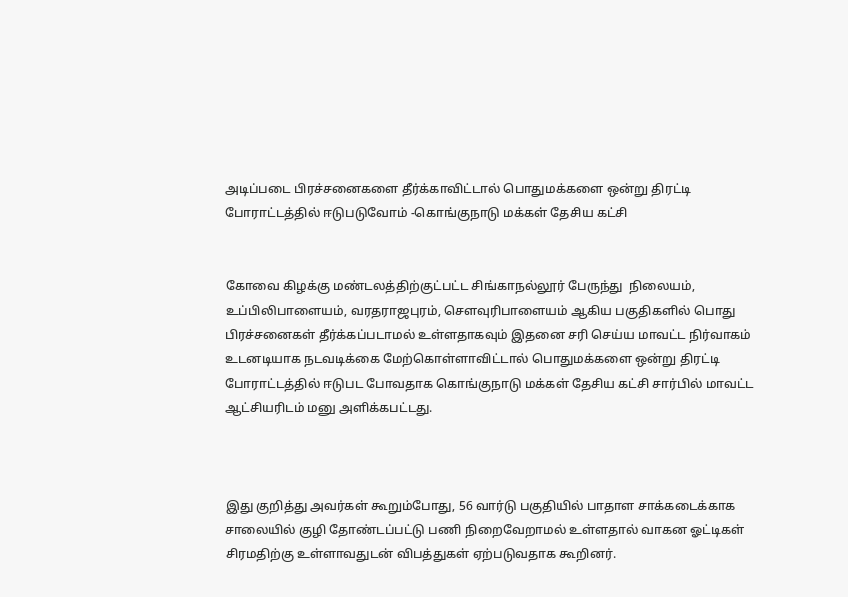அடிப்படை பிரச்சனைகளை தீர்க்காவிட்டால் பொதுமக்களை ஒன்று திரட்டி போராட்டத்தில் ஈடுபடுவோம் -கொங்குநாடு மக்கள் தேசிய கட்சி


கோவை கிழக்கு மண்டலத்திற்குட்பட்ட சிங்காநல்லூர் பேருந்து  நிலையம், உப்பிலிபாளையம், வரதராஜபுரம், சௌவுரிபாளையம் ஆகிய பகுதிகளில் பொது பிரச்சனைகள் தீர்க்கப்படாமல் உள்ளதாகவும் இதனை சரி செய்ய மாவட்ட நிர்வாகம் உடனடியாக நடவடிக்கை மேற்கொள்ளாவிட்டால் பொதுமக்களை ஒன்று திரட்டி போராட்டத்தில் ஈடுபட போவதாக கொங்குநாடு மக்கள் தேசிய கட்சி சார்பில் மாவட்ட ஆட்சியரிடம் மனு அளிக்கபட்டது.



இது குறித்து அவர்கள் கூறும்போது, 56 வார்டு பகுதியில் பாதாள சாக்கடைக்காக சாலையில் குழி தோண்டப்பட்டு பணி நிறைவேறாமல் உள்ளதால் வாகன ஓட்டிகள் சிரமதிற்கு உள்ளாவதுடன் விபத்துகள் ஏற்படுவதாக கூறினர்.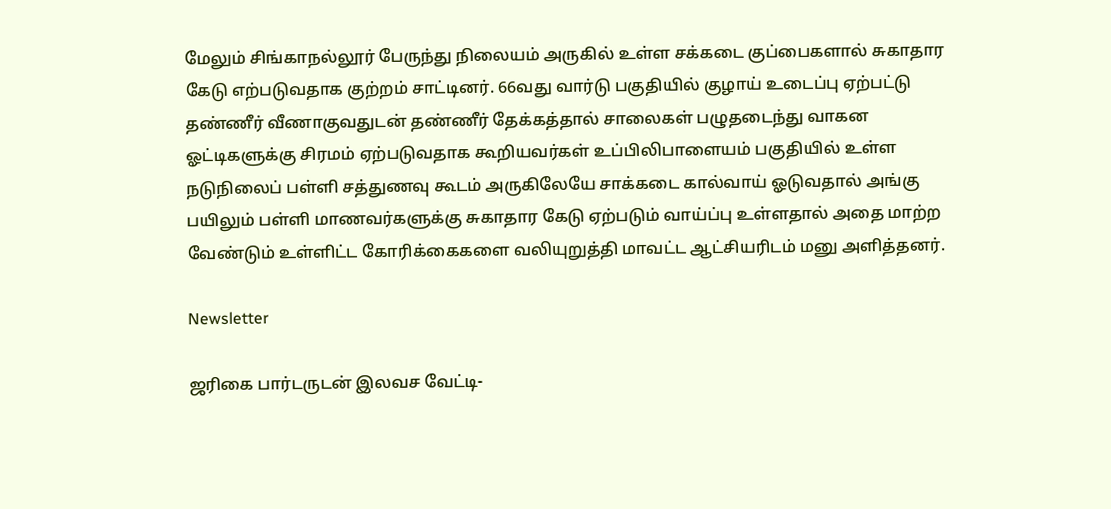மேலும் சிங்காநல்லூர் பேருந்து நிலையம் அருகில் உள்ள சக்கடை குப்பைகளால் சுகாதார கேடு எற்படுவதாக குற்றம் சாட்டினர். 66வது வார்டு பகுதியில் குழாய் உடைப்பு ஏற்பட்டு தண்ணீர் வீணாகுவதுடன் தண்ணீர் தேக்கத்தால் சாலைகள் பழுதடைந்து வாகன ஓட்டிகளுக்கு சிரமம் ஏற்படுவதாக கூறியவர்கள் உப்பிலிபாளையம் பகுதியில் உள்ள நடுநிலைப் பள்ளி சத்துணவு கூடம் அருகிலேயே சாக்கடை கால்வாய் ஓடுவதால் அங்கு பயிலும் பள்ளி மாணவர்களுக்கு சுகாதார கேடு ஏற்படும் வாய்ப்பு உள்ளதால் அதை மாற்ற வேண்டும் உள்ளிட்ட கோரிக்கைகளை வலியுறுத்தி மாவட்ட ஆட்சியரிடம் மனு அளித்தனர்.

Newsletter

ஜரிகை பார்டருடன் இலவச வேட்டி-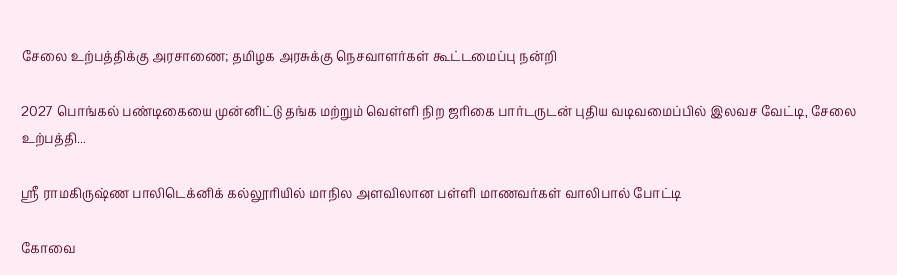சேலை உற்பத்திக்கு அரசாணை; தமிழக அரசுக்கு நெசவாளர்கள் கூட்டமைப்பு நன்றி

2027 பொங்கல் பண்டிகையை முன்னிட்டு தங்க மற்றும் வெள்ளி நிற ஜரிகை பார்டருடன் புதிய வடிவமைப்பில் இலவச வேட்டி, சேலை உற்பத்தி...

ஸ்ரீ ராமகிருஷ்ண பாலிடெக்னிக் கல்லூரியில் மாநில அளவிலான பள்ளி மாணவர்கள் வாலிபால் போட்டி

கோவை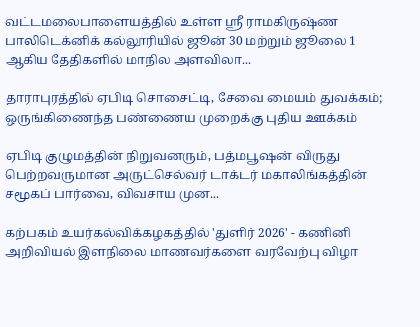வட்டமலைபாளையத்தில் உள்ள ஸ்ரீ ராமகிருஷ்ண பாலிடெக்னிக் கல்லூரியில் ஜூன் 30 மற்றும் ஜூலை 1 ஆகிய தேதிகளில் மாநில அளவிலா...

தாராபுரத்தில் ஏபிடி சொசைட்டி, சேவை மையம் துவக்கம்; ஒருங்கிணைந்த பண்ணைய முறைக்கு புதிய ஊக்கம்

ஏபிடி குழுமத்தின் நிறுவனரும், பத்மபூஷன் விருது பெற்றவருமான அருட்செல்வர் டாக்டர் மகாலிங்கத்தின் சமூகப் பார்வை, விவசாய முன...

கற்பகம் உயர்கல்விக்கழகத்தில் 'துளிர் 2026' - கணினி அறிவியல் இளநிலை மாணவர்களை வரவேற்பு விழா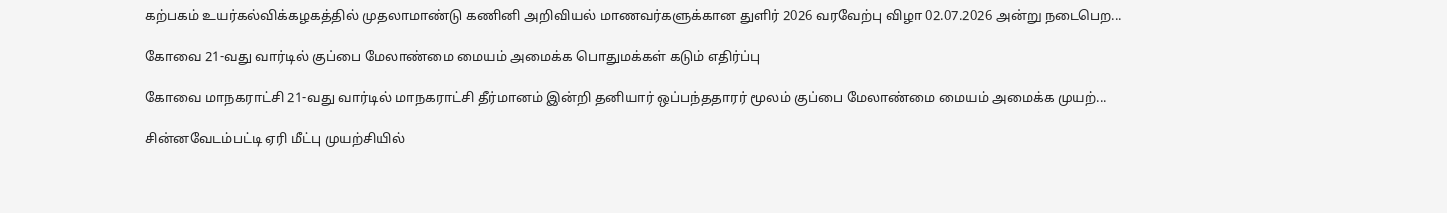கற்பகம் உயர்கல்விக்கழகத்தில் முதலாமாண்டு கணினி அறிவியல் மாணவர்களுக்கான துளிர் 2026 வரவேற்பு விழா 02.07.2026 அன்று நடைபெற...

கோவை 21-வது வார்டில் குப்பை மேலாண்மை மையம் அமைக்க பொதுமக்கள் கடும் எதிர்ப்பு

கோவை மாநகராட்சி 21-வது வார்டில் மாநகராட்சி தீர்மானம் இன்றி தனியார் ஒப்பந்ததாரர் மூலம் குப்பை மேலாண்மை மையம் அமைக்க முயற்...

சின்னவேடம்பட்டி ஏரி மீட்பு முயற்சியில்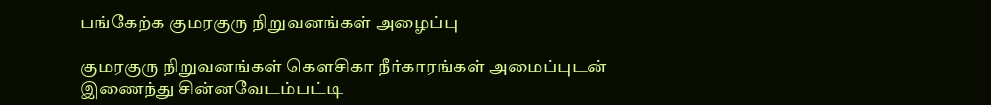பங்கேற்க குமரகுரு நிறுவனங்கள் அழைப்பு

குமரகுரு நிறுவனங்கள் கெளசிகா நீர்காரங்கள் அமைப்புடன் இணைந்து சின்னவேடம்பட்டி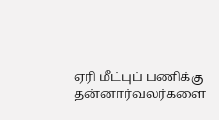ஏரி மீட்புப் பணிக்கு தன்னார்வலர்களை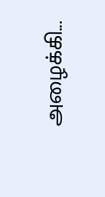அழைக்கி...